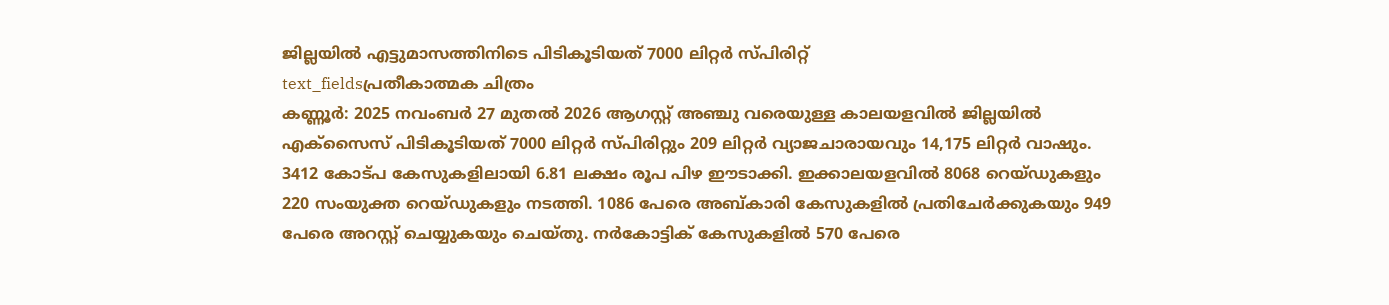ജില്ലയിൽ എട്ടുമാസത്തിനിടെ പിടികൂടിയത് 7000 ലിറ്റർ സ്പിരിറ്റ്
text_fieldsപ്രതീകാത്മക ചിത്രം
കണ്ണൂർ: 2025 നവംബർ 27 മുതൽ 2026 ആഗസ്റ്റ് അഞ്ചു വരെയുള്ള കാലയളവിൽ ജില്ലയിൽ എക്സൈസ് പിടികൂടിയത് 7000 ലിറ്റർ സ്പിരിറ്റും 209 ലിറ്റർ വ്യാജചാരായവും 14,175 ലിറ്റർ വാഷും. 3412 കോട്പ കേസുകളിലായി 6.81 ലക്ഷം രൂപ പിഴ ഈടാക്കി. ഇക്കാലയളവിൽ 8068 റെയ്ഡുകളും 220 സംയുക്ത റെയ്ഡുകളും നടത്തി. 1086 പേരെ അബ്കാരി കേസുകളിൽ പ്രതിചേർക്കുകയും 949 പേരെ അറസ്റ്റ് ചെയ്യുകയും ചെയ്തു. നർകോട്ടിക് കേസുകളിൽ 570 പേരെ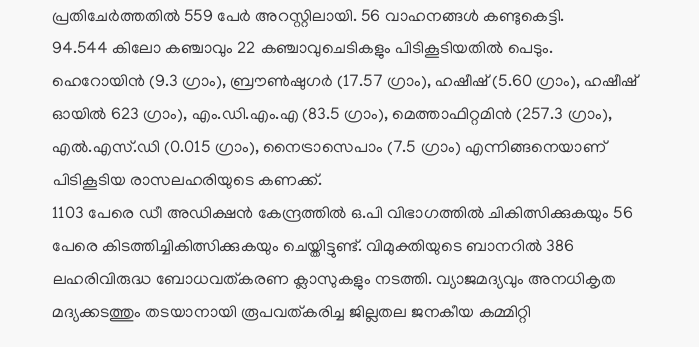പ്രതിചേർത്തതിൽ 559 പേർ അറസ്റ്റിലായി. 56 വാഹനങ്ങൾ കണ്ടുകെട്ടി.
94.544 കിലോ കഞ്ചാവും 22 കഞ്ചാവുചെടികളും പിടികൂടിയതിൽ പെടും. ഹെറോയിൻ (9.3 ഗ്രാം), ബ്രൗൺഷുഗർ (17.57 ഗ്രാം), ഹഷീഷ് (5.60 ഗ്രാം), ഹഷീഷ് ഓയിൽ 623 ഗ്രാം), എം.ഡി.എം.എ (83.5 ഗ്രാം), മെത്താഫിറ്റമിൻ (257.3 ഗ്രാം), എൽ.എസ്.ഡി (0.015 ഗ്രാം), നൈട്രാസെപാം (7.5 ഗ്രാം) എന്നിങ്ങനെയാണ് പിടികൂടിയ രാസലഹരിയുടെ കണക്ക്.
1103 പേരെ ഡീ അഡിക്ഷൻ കേന്ദ്രത്തിൽ ഒ.പി വിഭാഗത്തിൽ ചികിത്സിക്കുകയും 56 പേരെ കിടത്തിച്ചികിത്സിക്കുകയും ചെയ്തിട്ടുണ്ട്. വിമുക്തിയുടെ ബാനറിൽ 386 ലഹരിവിരുദ്ധ ബോധവത്കരണ ക്ലാസുകളും നടത്തി. വ്യാജമദ്യവും അനധികൃത മദ്യക്കടത്തും തടയാനായി രൂപവത്കരിച്ച ജില്ലതല ജനകീയ കമ്മിറ്റി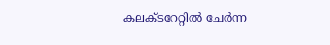കലക്ടറേറ്റിൽ ചേർന്ന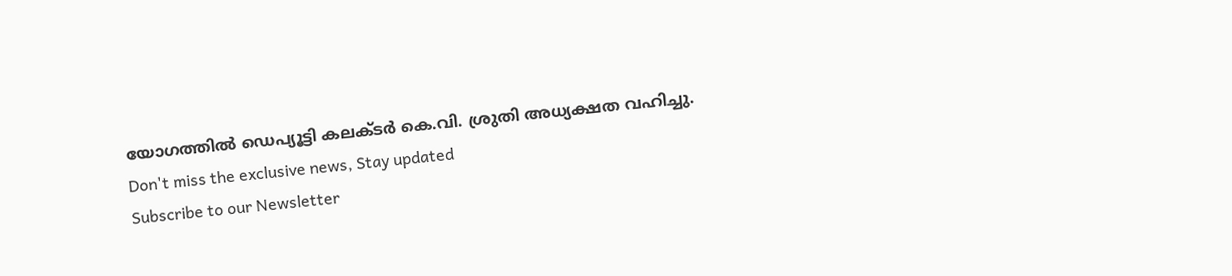യോഗത്തിൽ ഡെപ്യൂട്ടി കലക്ടർ കെ.വി. ശ്രുതി അധ്യക്ഷത വഹിച്ചു.
Don't miss the exclusive news, Stay updated
Subscribe to our Newsletter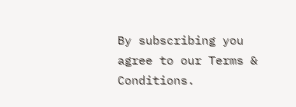By subscribing you agree to our Terms & Conditions.